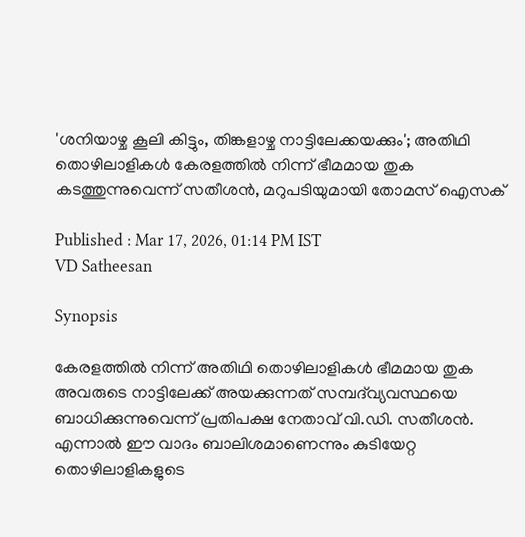'ശനിയാഴ്ച കൂലി കിട്ടും, തിങ്കളാഴ്ച നാട്ടിലേക്കയക്കും'; അതിഥി തൊഴിലാളികൾ കേരളത്തിൽ നിന്ന് ഭീമമായ തുക കടത്തുന്നുവെന്ന് സതീശൻ, മറുപടിയുമായി തോമസ് ഐസക്

Published : Mar 17, 2026, 01:14 PM IST
VD Satheesan

Synopsis

കേരളത്തിൽ നിന്ന് അതിഥി തൊഴിലാളികൾ ഭീമമായ തുക അവരുടെ നാട്ടിലേക്ക് അയക്കുന്നത് സമ്പദ്‌വ്യവസ്ഥയെ ബാധിക്കുന്നുവെന്ന് പ്രതിപക്ഷ നേതാവ് വി.ഡി. സതീശൻ. എന്നാൽ ഈ വാദം ബാലിശമാണെന്നും കുടിയേറ്റ തൊഴിലാളികളുടെ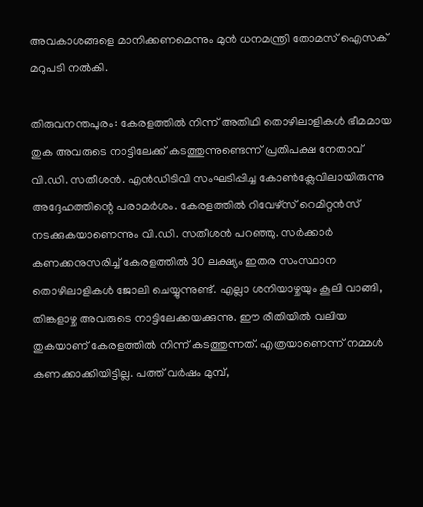അവകാശങ്ങളെ മാനിക്കണമെന്നും മുൻ ധനമന്ത്രി തോമസ് ഐസക് മറുപടി നൽകി.

തിരുവനന്തപുരം: കേരളത്തിൽ നിന്ന് അതിഥി തൊഴിലാളികൾ ഭീമമായ തുക അവരുടെ നാട്ടിലേക്ക് കടത്തുന്നുണ്ടെന്ന് പ്രതിപക്ഷ നേതാവ് വി.ഡി. സതീശൻ. എൻഡിടിവി സംഘടിപ്പിച്ച കോൺക്ലേവിലായിരുന്നു അദ്ദേഹത്തിന്റെ പരാമർശം. കേരളത്തിൽ റിവേഴ്സ് റെമിറ്റൻസ് നടക്കുകയാണെന്നും വി.ഡി. സതീശൻ പറഞ്ഞു. സർക്കാർ കണക്കനുസരിച്ച് കേരളത്തിൽ 30 ലക്ഷ്യം ഇതര സംസ്ഥാന തൊഴിലാളികൾ ജോലി ചെയ്യുന്നുണ്ട്. എല്ലാ ശനിയാഴ്ചയും കൂലി വാങ്ങി, തിങ്കളാഴ്ച അവരുടെ നാട്ടിലേക്കയക്കുന്നു. ഈ രീതിയിൽ വലിയ തുകയാണ് കേരളത്തിൽ നിന്ന് കടത്തുന്നത്. എത്രയാണെന്ന് നമ്മൾ കണക്കാക്കിയിട്ടില്ല. പത്ത് വർഷം മുമ്പ്,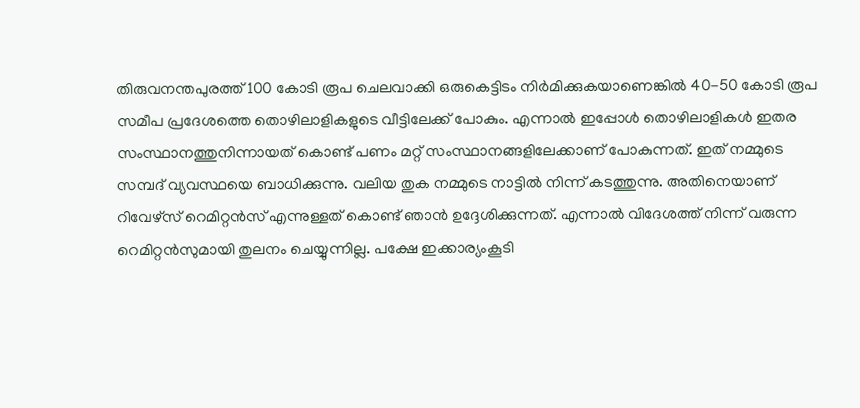തിരുവനന്തപുരത്ത് 100 കോടി രൂപ ചെലവാക്കി ഒരുകെട്ടിടം നിർമിക്കുകയാണെങ്കിൽ 40-50 കോടി രൂപ സമീപ പ്രദേശത്തെ തൊഴിലാളികളുടെ വീട്ടിലേക്ക് പോകും. എന്നാൽ ഇപ്പോൾ തൊഴിലാളികൾ ഇതര സംസ്ഥാനത്തുനിന്നായത് കൊണ്ട് പണം മറ്റ് സംസ്ഥാനങ്ങളിലേക്കാണ് പോകുന്നത്. ഇത് നമ്മുടെ സമ്പദ് വ്യവസ്ഥയെ ബാധിക്കുന്നു. വലിയ തുക നമ്മുടെ നാട്ടിൽ നിന്ന് കടത്തുന്നു. അതിനെയാണ് റിവേഴ്സ് റെമിറ്റൻസ് എന്നുള്ളത് കൊണ്ട് ഞാൻ ഉദ്ദേശിക്കുന്നത്. എന്നാൽ വിദേശത്ത് നിന്ന് വരുന്ന റെമിറ്റൻസുമായി തുലനം ചെയ്യുന്നില്ല. പക്ഷേ ഇക്കാര്യംകൂടി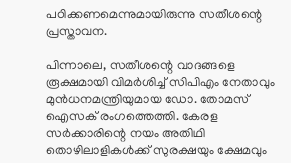പഠിക്കണമെന്നുമായിരുന്നു സതീശന്റെ പ്രസ്താവന.

പിന്നാലെ, സതീശന്റെ വാദങ്ങളെ രൂക്ഷമായി വിമർശിച്ച് സിപിഎം നേതാവും മുൻധനമന്ത്രിയുമായ ഡോ. തോമസ് ഐസക് രംഗത്തെത്തി. കേരള സർക്കാരിന്റെ നയം അതിഥി തൊഴിലാളികൾക്ക് സുരക്ഷയും ക്ഷേമവും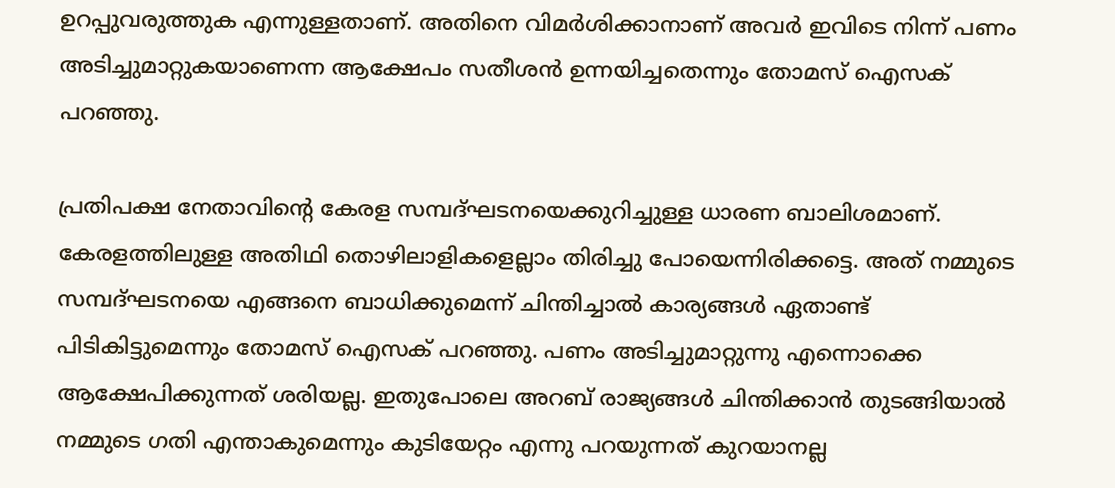ഉറപ്പുവരുത്തുക എന്നുള്ളതാണ്. അതിനെ വിമർശിക്കാനാണ് അവർ ഇവിടെ നിന്ന് പണം അടിച്ചുമാറ്റുകയാണെന്ന ആക്ഷേപം സതീശൻ ഉന്നയിച്ചതെന്നും തോമസ് ഐസക് പറഞ്ഞു.

പ്രതിപക്ഷ നേതാവിന്റെ കേരള സമ്പദ്ഘടനയെക്കുറിച്ചുള്ള ധാരണ ബാലിശമാണ്. കേരളത്തിലുള്ള അതിഥി തൊഴിലാളികളെല്ലാം തിരിച്ചു പോയെന്നിരിക്കട്ടെ. അത് നമ്മുടെ സമ്പദ്ഘടനയെ എങ്ങനെ ബാധിക്കുമെന്ന് ചിന്തിച്ചാൽ കാര്യങ്ങൾ ഏതാണ്ട് പിടികിട്ടുമെന്നും തോമസ് ഐസക് പറഞ്ഞു. പണം അടിച്ചുമാറ്റുന്നു എന്നൊക്കെ ആക്ഷേപിക്കുന്നത് ശരിയല്ല. ഇതുപോലെ അറബ് രാജ്യങ്ങൾ ചിന്തിക്കാൻ തുടങ്ങിയാൽ നമ്മുടെ ഗതി എന്താകുമെന്നും കുടിയേറ്റം എന്നു പറയുന്നത് കുറയാനല്ല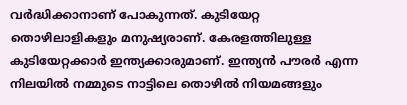വർദ്ധിക്കാനാണ് പോകുന്നത്. കുടിയേറ്റ തൊഴിലാളികളും മനുഷ്യരാണ്. കേരളത്തിലുള്ള കുടിയേറ്റക്കാർ ഇന്ത്യക്കാരുമാണ്. ഇന്ത്യൻ പൗരർ എന്ന നിലയിൽ നമ്മുടെ നാട്ടിലെ തൊഴിൽ നിയമങ്ങളും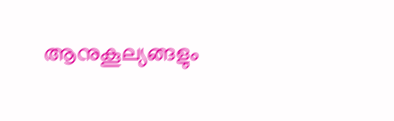ആനുകൂല്യങ്ങളും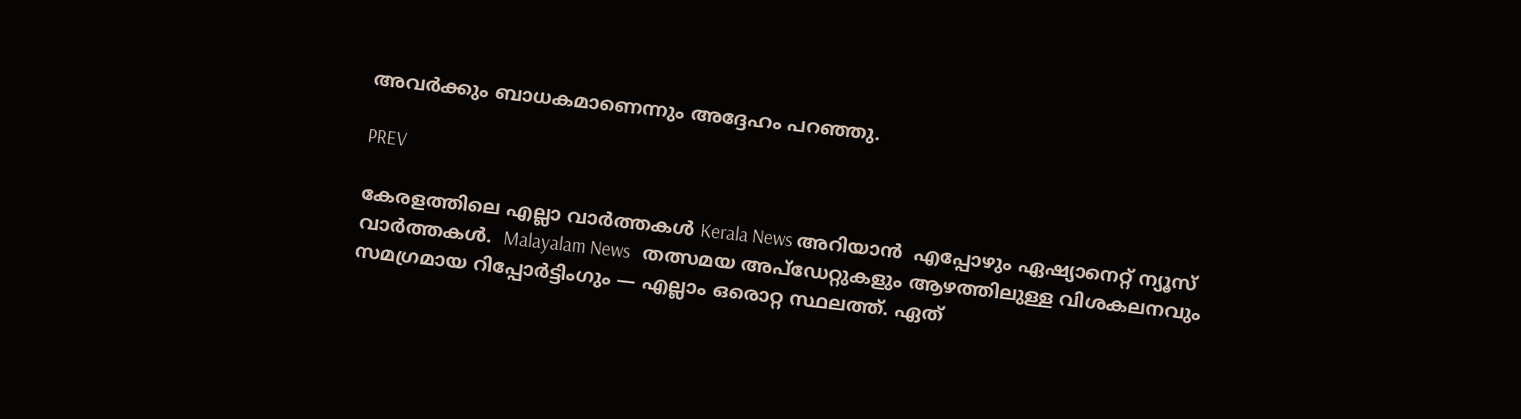അവർക്കും ബാധകമാണെന്നും അദ്ദേഹം പറഞ്ഞു.

PREV

കേരളത്തിലെ എല്ലാ വാർത്തകൾ Kerala News അറിയാൻ  എപ്പോഴും ഏഷ്യാനെറ്റ് ന്യൂസ് വാർത്തകൾ.  Malayalam News   തത്സമയ അപ്‌ഡേറ്റുകളും ആഴത്തിലുള്ള വിശകലനവും സമഗ്രമായ റിപ്പോർട്ടിംഗും — എല്ലാം ഒരൊറ്റ സ്ഥലത്ത്. ഏത്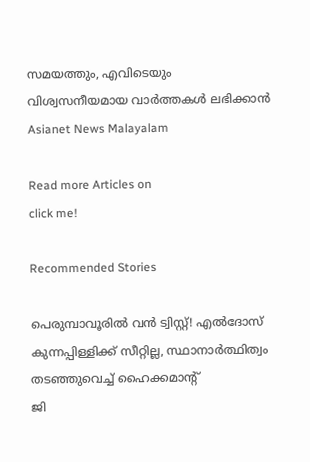സമയത്തും, എവിടെയും വിശ്വസനീയമായ വാർത്തകൾ ലഭിക്കാൻ Asianet News Malayalam

Read more Articles on
click me!

Recommended Stories

പെരുമ്പാവൂരിൽ വൻ ട്വിസ്റ്റ്! എൽദോസ് കുന്നപ്പിള്ളിക്ക് സീറ്റില്ല, സ്ഥാനാർത്ഥിത്വം തടഞ്ഞുവെച്ച് ഹൈക്കമാന്റ്
ജി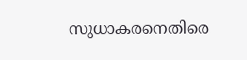സുധാകരനെതിരെ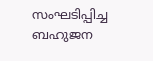സംഘടിപ്പിച്ച ബഹുജന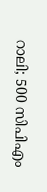റാലി; 500 സിപിഎം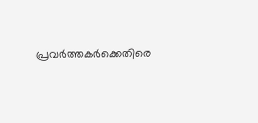പ്രവർത്തകർക്കെതിരെ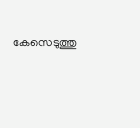കേസെടുത്തു